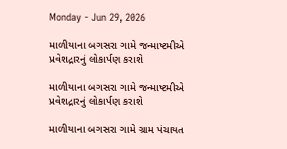Monday - Jun 29, 2026

માળીયાના બગસરા ગામે જન્માષ્ટમીએ પ્રવેશદ્રારનું લોકાર્પણ કરાશે

માળીયાના બગસરા ગામે જન્માષ્ટમીએ પ્રવેશદ્રારનું લોકાર્પણ કરાશે

માળીયાના બગસરા ગામે ગ્રામ પંચાયત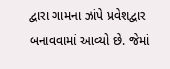દ્વારા ગામના ઝાંપે પ્રવેશદ્વાર બનાવવામાં આવ્યો છે. જેમાં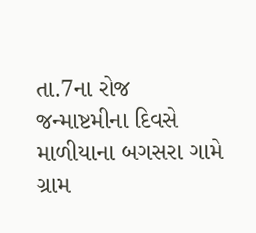તા.7ના રોજ જન્માષ્ટમીના દિવસે માળીયાના બગસરા ગામે ગ્રામ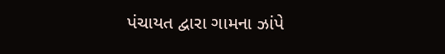પંચાયત દ્વારા ગામના ઝાંપે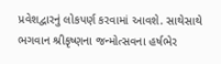પ્રવેશદ્વારનું લોકપર્ણ કરવામાં આવશે. સાથેસાથે ભગવાન શ્રીકૃષ્ણના જન્મોત્સવના હર્ષભેર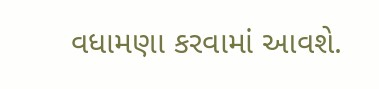વધામણા કરવામાં આવશે.